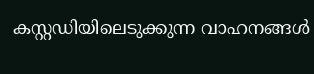കസ്റ്റഡിയിലെടുക്കുന്ന വാഹനങ്ങള്‍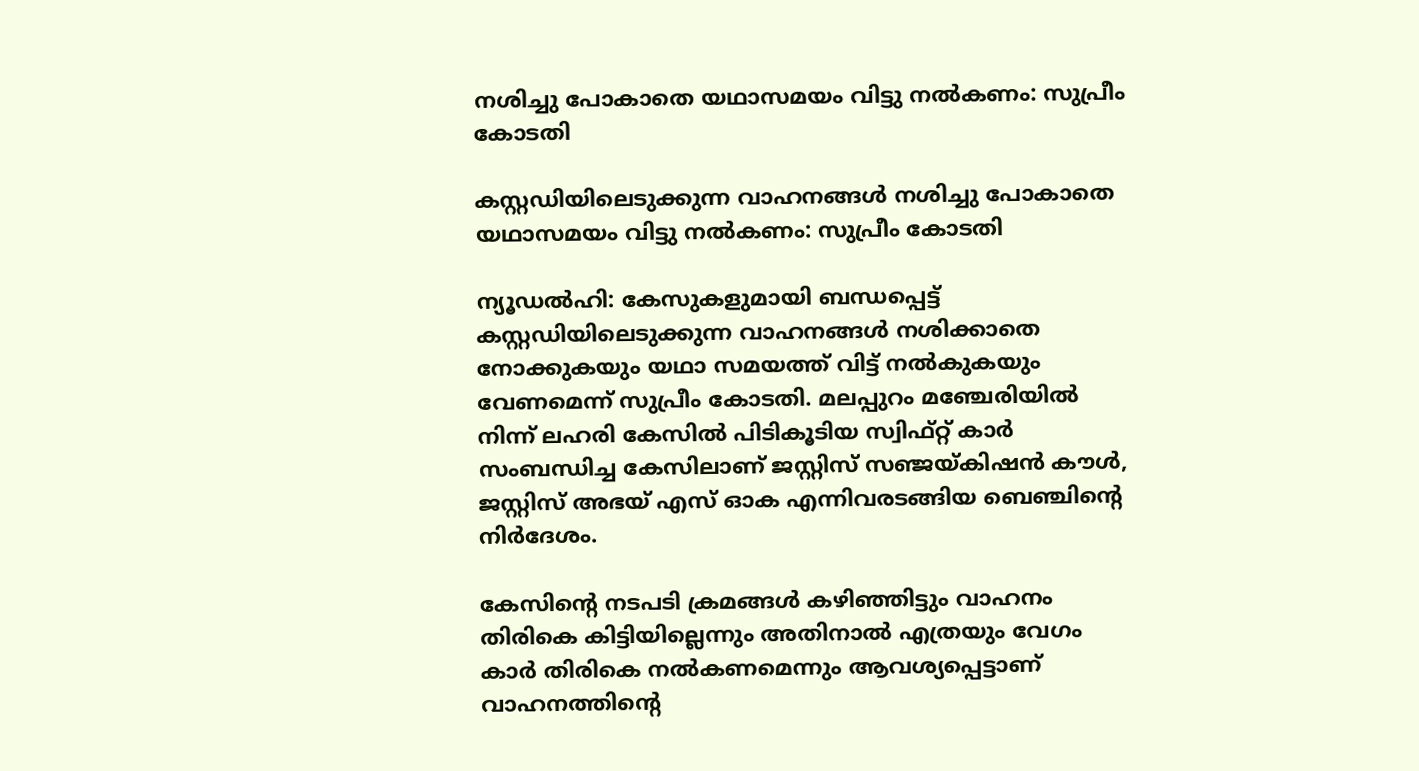നശിച്ചു പോകാതെ യഥാസമയം വിട്ടു നല്‍കണം: സുപ്രീം കോടതി

കസ്റ്റഡിയിലെടുക്കുന്ന വാഹനങ്ങള്‍ നശിച്ചു പോകാതെ യഥാസമയം വിട്ടു നല്‍കണം: സുപ്രീം കോടതി

ന്യൂഡല്‍ഹി: കേസുകളുമായി ബന്ധപ്പെട്ട് കസ്റ്റഡിയിലെടുക്കുന്ന വാഹനങ്ങള്‍ നശിക്കാതെ നോക്കുകയും യഥാ സമയത്ത് വിട്ട് നല്‍കുകയും വേണമെന്ന് സുപ്രീം കോടതി. മലപ്പുറം മഞ്ചേരിയില്‍ നിന്ന് ലഹരി കേസില്‍ പിടികൂടിയ സ്വിഫ്റ്റ് കാര്‍ സംബന്ധിച്ച കേസിലാണ് ജസ്റ്റിസ് സഞ്ജയ്കിഷന്‍ കൗള്‍, ജസ്റ്റിസ് അഭയ് എസ് ഓക എന്നിവരടങ്ങിയ ബെഞ്ചിന്റെ നിര്‍ദേശം.

കേസിന്റെ നടപടി ക്രമങ്ങള്‍ കഴിഞ്ഞിട്ടും വാഹനം തിരികെ കിട്ടിയില്ലെന്നും അതിനാല്‍ എത്രയും വേഗം കാര്‍ തിരികെ നല്‍കണമെന്നും ആവശ്യപ്പെട്ടാണ് വാഹനത്തിന്റെ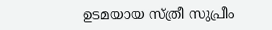ഉടമയായ സ്ത്രീ സുപ്രീം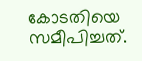കോടതിയെ സമീപിച്ചത്.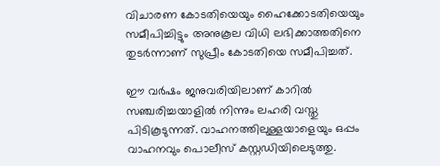വിചാരണ കോടതിയെയും ഹൈക്കോടതിയെയും സമീപിച്ചിട്ടും അനുകൂല വിധി ലഭിക്കാത്തതിനെ തുടര്‍ന്നാണ് സുപ്രീം കോടതിയെ സമീപിച്ചത്.

ഈ വര്‍ഷം ജനുവരിയിലാണ് കാറില്‍ സഞ്ചരിച്ചയാളില്‍ നിന്നും ലഹരി വസ്തു പിടികൂടുന്നത്. വാഹനത്തിലുള്ളയാളെയും ഒപ്പം വാഹനവും പൊലീസ് കസ്റ്റഡിയിലെടുത്തു.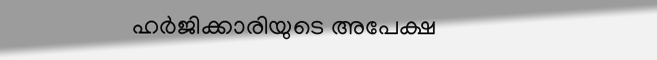ഹര്‍ജിക്കാരിയുടെ അപേക്ഷ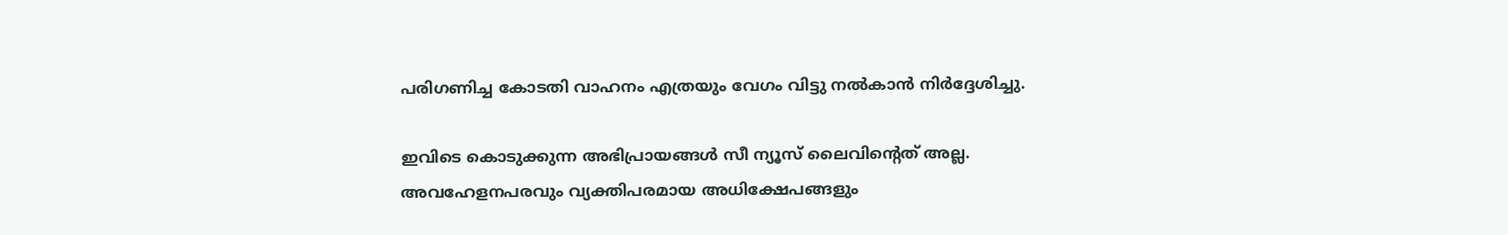പരിഗണിച്ച കോടതി വാഹനം എത്രയും വേഗം വിട്ടു നല്‍കാന്‍ നിര്‍ദ്ദേശിച്ചു.

ഇവിടെ കൊടുക്കുന്ന അഭിപ്രായങ്ങള്‍ സീ ന്യൂസ് ലൈവിന്റെത് അല്ല. അവഹേളനപരവും വ്യക്തിപരമായ അധിക്ഷേപങ്ങളും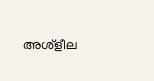അശ്‌ളീല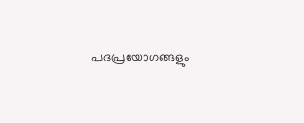പദപ്രയോഗങ്ങളും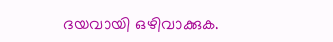ദയവായി ഒഴിവാക്കുക.